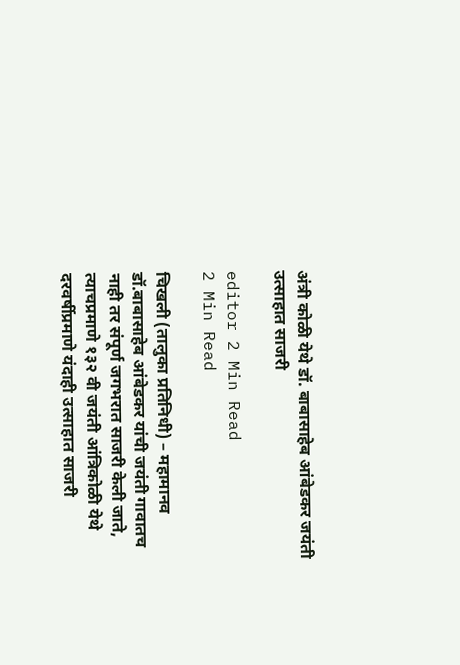अंत्री कोळी येथे डॉ. बाबासाहेब आंबेडकर जयंती उत्साहात साजरी

editor 2 Min Read
2 Min Read

चिखली (तालुका प्रतिनिधी) – महामानव डॉ.बाबासाहेब आंबेडकर यांची जयंती गावातच नाही तर संपूर्ण जगभरात साजरी केली जाते, त्याचप्रमाणे १३२ वी जयंती आंत्रिकोळी येथे दरवर्षीप्रमाणे यंदाही उत्साहात साजरी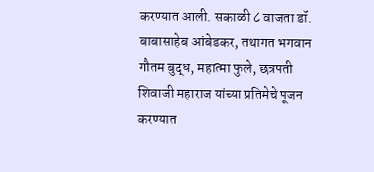करण्यात आली. सकाळी ८ वाजता डॉ. बाबासाहेब आंबेडकर, तथागत भगवान गौतम बुद्ध, महात्मा फुले, छत्रपती शिवाजी महाराज यांच्या प्रतिमेचे पूजन करण्यात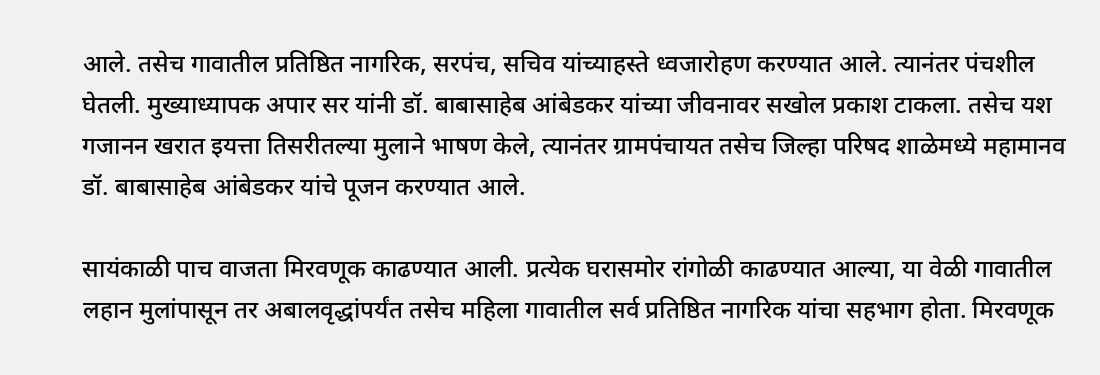आले. तसेच गावातील प्रतिष्ठित नागरिक, सरपंच, सचिव यांच्याहस्ते ध्वजारोहण करण्यात आले. त्यानंतर पंचशील घेतली. मुख्याध्यापक अपार सर यांनी डॉ. बाबासाहेब आंबेडकर यांच्या जीवनावर सखोल प्रकाश टाकला. तसेच यश गजानन खरात इयत्ता तिसरीतल्या मुलाने भाषण केले, त्यानंतर ग्रामपंचायत तसेच जिल्हा परिषद शाळेमध्ये महामानव डॉ. बाबासाहेब आंबेडकर यांचे पूजन करण्यात आले.

सायंकाळी पाच वाजता मिरवणूक काढण्यात आली. प्रत्येक घरासमोर रांगोळी काढण्यात आल्या, या वेळी गावातील लहान मुलांपासून तर अबालवृद्धांपर्यंत तसेच महिला गावातील सर्व प्रतिष्ठित नागरिक यांचा सहभाग होता. मिरवणूक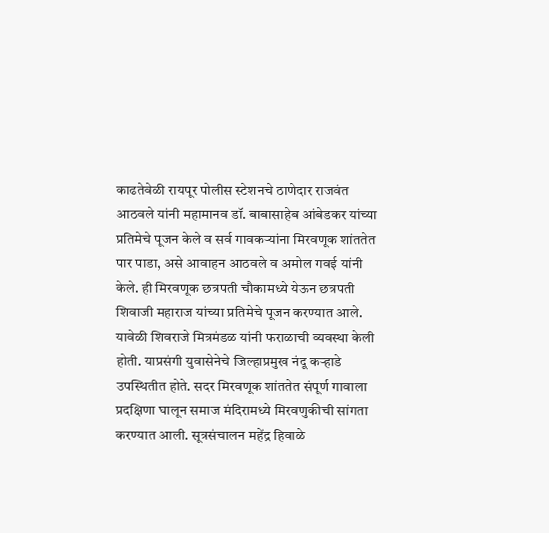काढतेवेळी रायपूर पोलीस स्टेशनचे ठाणेदार राजवंत आठवले यांनी महामानव डॉ. बाबासाहेब आंबेडकर यांच्या प्रतिमेचे पूजन केले व सर्व गावकर्‍यांना मिरवणूक शांततेत पार पाडा, असे आवाहन आठवले व अमोल गवई यांनी केले. ही मिरवणूक छत्रपती चौकामध्ये येऊन छत्रपती शिवाजी महाराज यांच्या प्रतिमेचे पूजन करण्यात आले. यावेळी शिवराजे मित्रमंडळ यांनी फराळाची व्यवस्था केली होती. याप्रसंगी युवासेनेचे जिल्हाप्रमुख नंदू कर्‍हाडे उपस्थितीत होते. सदर मिरवणूक शांततेत संपूर्ण गावाला प्रदक्षिणा घालून समाज मंदिरामध्ये मिरवणुकीची सांगता करण्यात आली. सूत्रसंचालन महेंद्र हिवाळे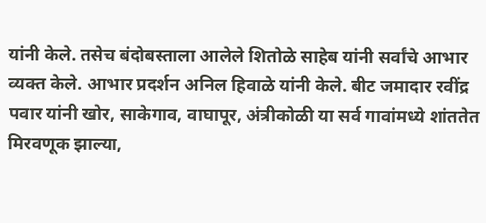यांनी केले. तसेच बंदोबस्ताला आलेले शितोळे साहेब यांनी सर्वांचे आभार व्यक्त केले. आभार प्रदर्शन अनिल हिवाळे यांनी केले. बीट जमादार रवींद्र पवार यांनी खोर, साकेगाव, वाघापूर, अंत्रीकोळी या सर्व गावांमध्ये शांततेत मिरवणूक झाल्या,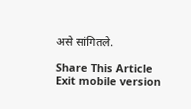असे सांगितले.

Share This Article
Exit mobile version